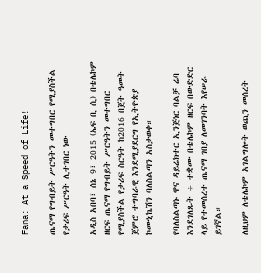Fana: At a Speed of Life!

ጤናማ የግብይት ሥርዓትን መተግበር የሚያስችል የታሪፍ ሥርዓት ሊተገበር ነው

አዲስ አበባ፣ ሰኔ 9፣ 2015 (ኤፍ ቢ ሲ) በቴሌኮም ዘርፍ ጤናማ የግብይት ሥርዓትን መተግበር የሚያስችል የታሪፍ ስርዓት ከ2016 በጀት ዓመት ጀምሮ ተግባራዊ እንደሚያደርግ የኢትዮጵያ ኮሙኒኬሽን ባለስልጣን አስታወቀ።

የባለስልጣኑ ዋና ዳይሬክተር ኢንጅነር ባልቻ ሬባ እንደገለጹት ÷ ተቋሙ በቴሌኮም ዘርፍ በውድድር ላይ የተመሰረተ ጤናማ ገበያ ለመገንባት እየሠራ ይገኛል።

ለዚህም ለቴሌኮም አገልግሎት ወጪን መሰረት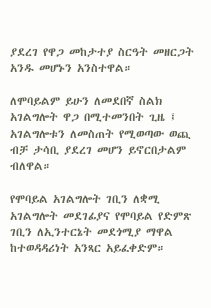ያደረገ የዋጋ መከታተያ ስርዓት መዘርጋት አንዱ መሆኑን አንስተዋል።

ለሞባይልም ይሁን ለመደበኛ ስልክ አገልግሎት ዋጋ በሚተመንበት ጊዜ ፤ አገልግሎቱን ለመስጠት የሚወጣው ወጪ ብቻ ታሳቢ ያደረገ መሆን ይኖርበታልም ብለዋል።

የሞባይል አገልግሎት ገቢን ለቋሚ አገልግሎት መደገፊያና የሞባይል የድምጽ ገቢን ለኢንተርኔት መደጎሚያ ማዋል ከተወዳዳሪነት አንጻር አይፈቀድም።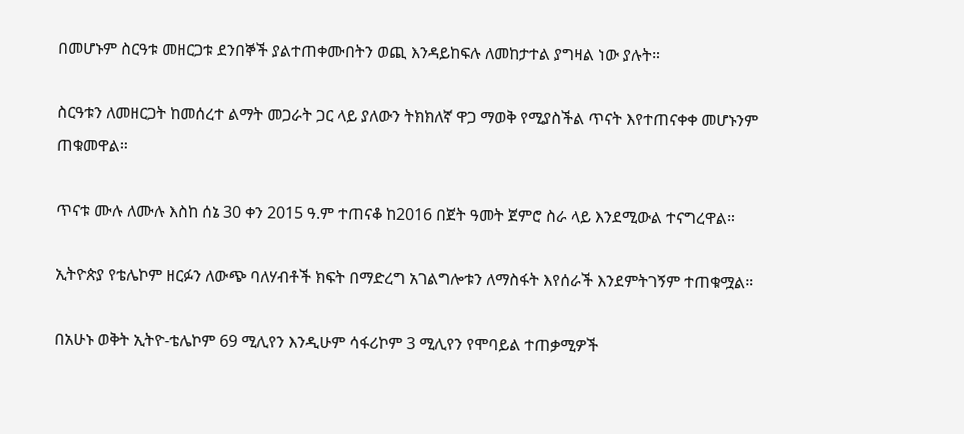በመሆኑም ስርዓቱ መዘርጋቱ ደንበኞች ያልተጠቀሙበትን ወጪ እንዳይከፍሉ ለመከታተል ያግዛል ነው ያሉት።

ስርዓቱን ለመዘርጋት ከመሰረተ ልማት መጋራት ጋር ላይ ያለውን ትክክለኛ ዋጋ ማወቅ የሚያስችል ጥናት እየተጠናቀቀ መሆኑንም ጠቁመዋል።

ጥናቱ ሙሉ ለሙሉ እስከ ሰኔ 30 ቀን 2015 ዓ.ም ተጠናቆ ከ2016 በጀት ዓመት ጀምሮ ስራ ላይ እንደሚውል ተናግረዋል።

ኢትዮጵያ የቴሌኮም ዘርፉን ለውጭ ባለሃብቶች ክፍት በማድረግ አገልግሎቱን ለማስፋት እየሰራች እንደምትገኝም ተጠቁሟል።

በአሁኑ ወቅት ኢትዮ-ቴሌኮም 69 ሚሊየን እንዲሁም ሳፋሪኮም 3 ሚሊየን የሞባይል ተጠቃሚዎች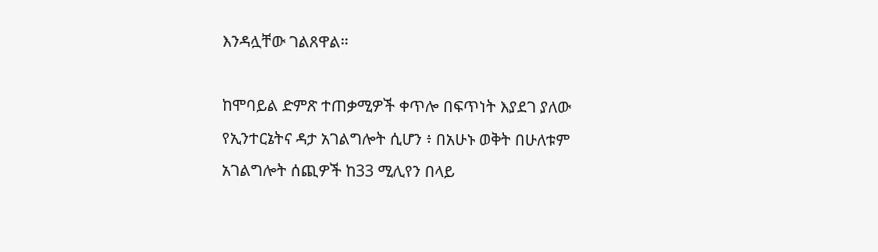እንዳሏቸው ገልጸዋል።

ከሞባይል ድምጽ ተጠቃሚዎች ቀጥሎ በፍጥነት እያደገ ያለው የኢንተርኔትና ዳታ አገልግሎት ሲሆን ፥ በአሁኑ ወቅት በሁለቱም አገልግሎት ሰጪዎች ከ33 ሚሊየን በላይ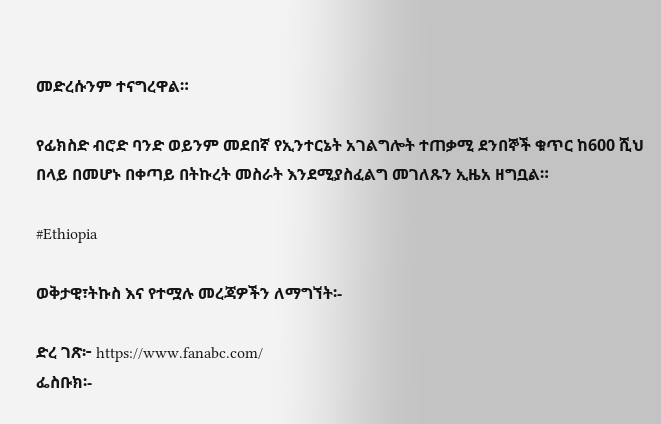መድረሱንም ተናግረዋል።

የፊክስድ ብሮድ ባንድ ወይንም መደበኛ የኢንተርኔት አገልግሎት ተጠቃሚ ደንበኞች ቁጥር ከ600 ሺህ በላይ በመሆኑ በቀጣይ በትኩረት መስራት እንደሚያስፈልግ መገለጹን ኢዜአ ዘግቧል።

#Ethiopia

ወቅታዊ፣ትኩስ እና የተሟሉ መረጃዎችን ለማግኘት፡-

ድረ ገጽ፦ https://www.fanabc.com/
ፌስቡክ፡-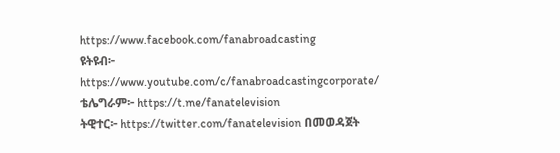https://www.facebook.com/fanabroadcasting
ዩትዩብ፦ https://www.youtube.com/c/fanabroadcastingcorporate/
ቴሌግራም፦ https://t.me/fanatelevision
ትዊተር፦ https://twitter.com/fanatelevision በመወዳጀት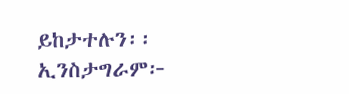ይከታተሉን፡፡
ኢንስታግራም፦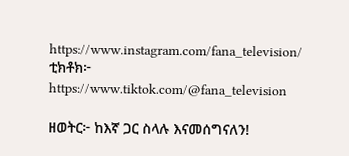https://www.instagram.com/fana_television/
ቲክቶክ፦ https://www.tiktok.com/@fana_television

ዘወትር፦ ከእኛ ጋር ስላሉ እናመሰግናለን!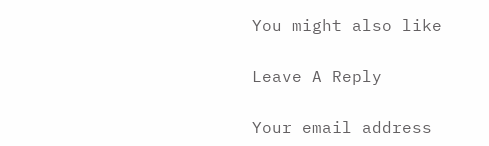You might also like

Leave A Reply

Your email address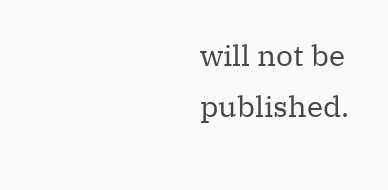will not be published.